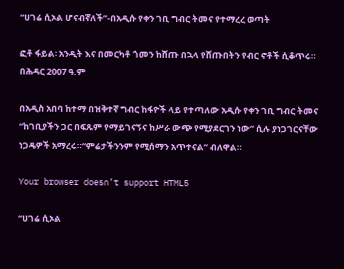“ሀገሬ ሲኦል ሆናብኛለች”-በአዲሱ የቀን ገቢ ግብር ትመና የተማረረ ወጣት

ፎቶ ፋይል፡ አንዲት እና በመርካቶ ጎመን ከሸጡ በኋላ የሸጡበትን የብር ኖቶች ሲቆጥሩ። በሕዳር 2007 ዓ.ም

በአዲስ አበባ ከተማ በዝቅተኛ ግብር ከፋዮች ላይ የተጣለው አዲሱ የቀን ገቢ ግብር ትመና “ከገቢያችን ጋር በፍጹም የማይገናኝና ከሥራ ውጭ የሚያደርገን ነው” ሲሉ ያነጋገርናቸው ነጋዴዎች አማረሩ።“ምሬታችንንም የሚሰማን አጥተናል” ብለዋል።

Your browser doesn’t support HTML5

“ሀገሬ ሲኦል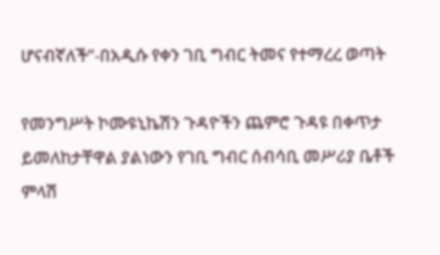ሆናብኛለች”-በአዲሱ የቀን ገቢ ግብር ትመና የተማረረ ወጣት

የመንግሥት ኮሙዩኒኬሽን ጉዳዮችን ጨምሮ ጉዳዩ በቀጥታ ይመለከታቸዋል ያልነውን የገቢ ግብር ሰብሳቢ መሥሪያ ቤቶች ምላሽ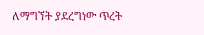ለማግኘት ያደረግነው ጥረት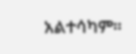አልተሳካም።